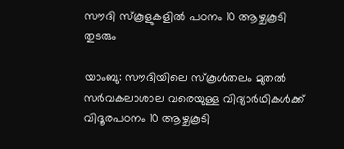സൗദി സ്കൂളുകളിൽ പഠനം 10 ആഴ്ചകൂടി തുടരും

യാംബു: സൗദിയിലെ സ്‌കൂൾതലം മുതൽ സർവകലാശാല വരെയുള്ള വിദ്യാർഥികൾക്ക് വിദൂരപഠനം 10 ആഴ്ചകൂടി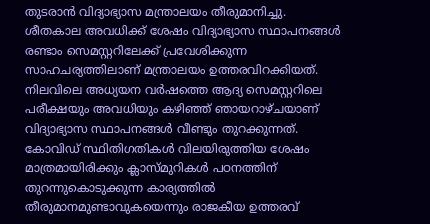തുടരാൻ വിദ്യാഭ്യാസ മന്ത്രാലയം തീരുമാനിച്ചു. ശീതകാല അവധിക്ക് ശേഷം വിദ്യാഭ്യാസ സ്ഥാപനങ്ങൾ രണ്ടാം സെമസ്റ്ററിലേക്ക് പ്രവേശിക്കുന്ന സാഹചര്യത്തിലാണ് മന്ത്രാലയം ഉത്തരവിറക്കിയത്. നിലവിലെ അധ്യയന വർഷത്തെ ആദ്യ സെമസ്റ്ററിലെ പരീക്ഷയും അവധിയും കഴിഞ്ഞ് ഞായറാഴ്ചയാണ് വിദ്യാഭ്യാസ സ്ഥാപനങ്ങൾ വീണ്ടും തുറക്കുന്നത്. കോവിഡ് സ്ഥിതിഗതികൾ വിലയിരുത്തിയ ശേഷം മാത്രമായിരിക്കും ക്ലാസ്മുറികൾ പഠനത്തിന് തുറന്നുകൊടുക്കുന്ന കാര്യത്തിൽ തീരുമാനമുണ്ടാവുകയെന്നും രാജകീയ ഉത്തരവ്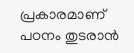പ്രകാരമാണ് പഠനം തുടരാൻ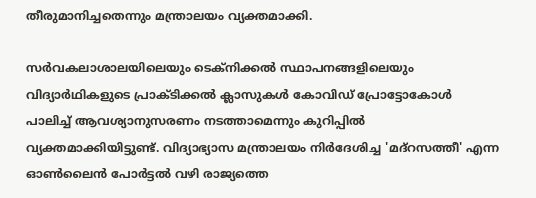തീരുമാനിച്ചതെന്നും മന്ത്രാലയം വ്യക്തമാക്കി.

സർവകലാശാലയിലെയും ടെക്നിക്കൽ സ്ഥാപനങ്ങളിലെയും വിദ്യാർഥികളുടെ പ്രാക്ടിക്കൽ ക്ലാസുകൾ കോവിഡ് പ്രോട്ടോകോൾ പാലിച്ച് ആവശ്യാനുസരണം നടത്താമെന്നും കുറിപ്പിൽ വ്യക്തമാക്കിയിട്ടുണ്ട്. വിദ്യാഭ്യാസ മന്ത്രാലയം നിർദേശിച്ച 'മദ്‌റസത്തീ' എന്ന ഓൺലൈൻ പോർട്ടൽ വഴി രാജ്യത്തെ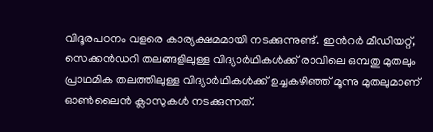വിദൂരപഠനം വളരെ കാര്യക്ഷമമായി നടക്കുന്നുണ്ട്. ഇൻറർ മീഡിയറ്റ്, സെക്കൻഡറി തലങ്ങളിലുള്ള വിദ്യാർഥികൾക്ക് രാവിലെ ഒമ്പതു മുതലും പ്രാഥമിക തലത്തിലുള്ള വിദ്യാർഥികൾക്ക് ഉച്ചകഴിഞ്ഞ് മൂന്നു മുതലുമാണ് ഓൺലൈൻ ക്ലാസുകൾ നടക്കുന്നത്.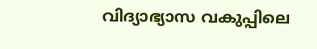വിദ്യാഭ്യാസ വകുപ്പിലെ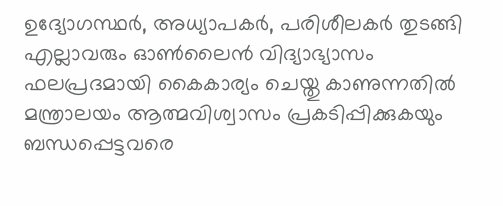ഉദ്യോഗസ്ഥർ, അധ്യാപകർ, പരിശീലകർ തുടങ്ങി എല്ലാവരും ഓൺലൈൻ വിദ്യാഭ്യാസം ഫലപ്രദമായി കൈകാര്യം ചെയ്തു കാണുന്നതിൽ മന്ത്രാലയം ആത്മവിശ്വാസം പ്രകടിപ്പിക്കുകയും ബന്ധപ്പെട്ടവരെ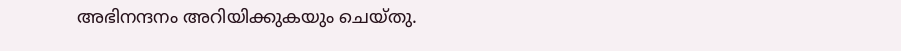അഭിനന്ദനം അറിയിക്കുകയും ചെയ്തു.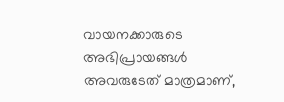വായനക്കാരുടെ അഭിപ്രായങ്ങള്‍ അവരുടേത് മാത്രമാണ്,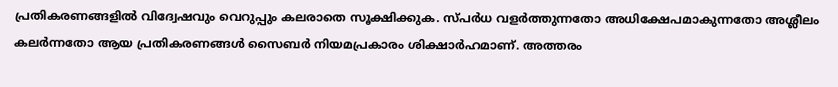പ്രതികരണങ്ങളിൽ വിദ്വേഷവും വെറുപ്പും കലരാതെ സൂക്ഷിക്കുക. സ്പർധ വളർത്തുന്നതോ അധിക്ഷേപമാകുന്നതോ അശ്ലീലം കലർന്നതോ ആയ പ്രതികരണങ്ങൾ സൈബർ നിയമപ്രകാരം ശിക്ഷാർഹമാണ്. അത്തരം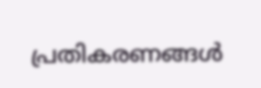പ്രതികരണങ്ങൾ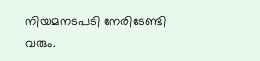നിയമനടപടി നേരിടേണ്ടി വരും.